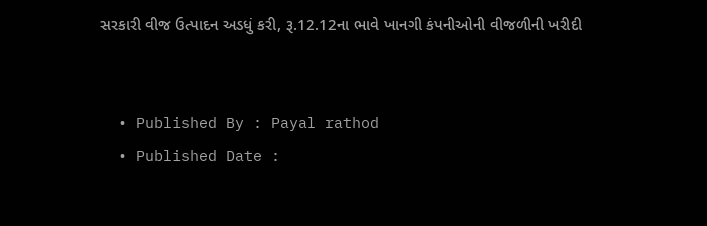સરકારી વીજ ઉત્પાદન અડધું કરી, રૂ.12.12ના ભાવે ખાનગી કંપનીઓની વીજળીની ખરીદી


  • Published By : Payal rathod
  • Published Date :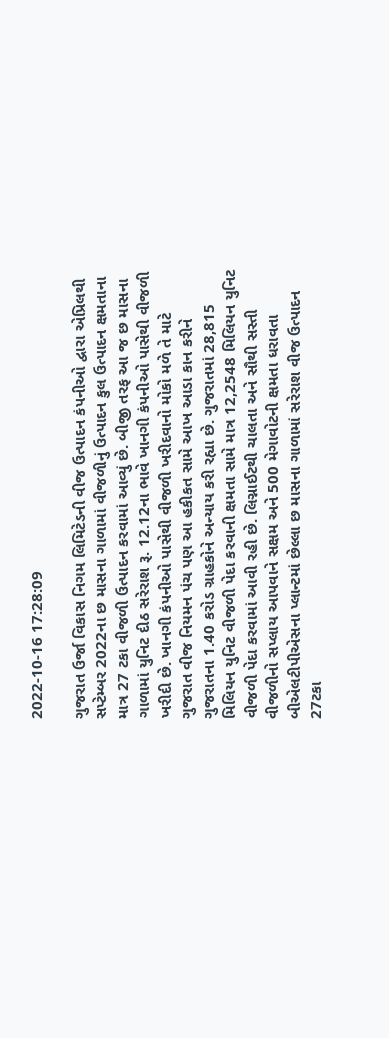2022-10-16 17:28:09

ગુજરાત ઉર્જા વિકાસ નિગમ લિમિટેડની વીજ ઉત્પાદન કંપનીઓ દ્વારા એપ્રિલથી સપ્ટેમ્બર 2022ના છ માસના ગાળામાં વીજળીનું ઉત્પાદન કુલ ઉત્પાદન ક્ષમતાના માત્ર 27 ટકા વીજળી ઉત્પાદન કરવામાં આવ્યું છે. બીજી તરફ આ જ છ માસના ગાળામાં યુનિટ દીઠ સરેરાશ રૂ. 12.12ના ભાવે ખાનગી કંપનીઓ પાસેથી વીજળી ખરીદી છે. ખાનગી કંપનીઓ પાસેથી વીજળી ખરીદવાનો મોકો મળે તે માટે ગુજરાત વીજ નિયમન પંચ પણ આ હકીકત સામે આખ આડા કાન કરીને ગુજરાતના 1.40 કરોડ ગ્રાહકોને અન્યાય કરી રહ્યા છે. ગુજરાતમાં 28,815 મિલિયન યુનિટ વીજળી પેદા કરવાની ક્ષમતા સામે માત્ર 12,2548 મિલિયન યુનિટ વીજળી પેદા કરવામાં આવી રહી છે. લિગ્નાઈટથી ચાલતા અને સૌથી સસ્તી વીજળીનો સપ્લાય આપવાને સક્ષમ અને 500 મેગાવોટની ક્ષમતા ધરાવતા બીએલટીપીએસના પ્લાન્ટમાં છેલ્લા છ માસના ગાળામાં સરેરાશ વીજ ઉત્પાદન 27ટકા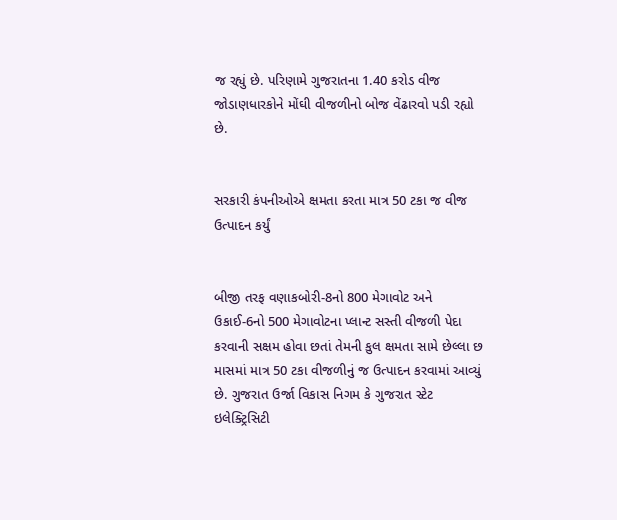જ રહ્યું છે. પરિણામે ગુજરાતના 1.40 કરોડ વીજ જોડાણધારકોને મોંઘી વીજળીનો બોજ વેંઢારવો પડી રહ્યો છે.


સરકારી કંપનીઓએ ક્ષમતા કરતા માત્ર 50 ટકા જ વીજ ઉત્પાદન કર્યું


બીજી તરફ વણાકબોરી-8નો 800 મેગાવોટ અને ઉકાઈ-6નો 500 મેગાવોટના પ્લાન્ટ સસ્તી વીજળી પેદા કરવાની સક્ષમ હોવા છતાં તેમની કુલ ક્ષમતા સામે છેલ્લા છ માસમાં માત્ર 50 ટકા વીજળીનું જ ઉત્પાદન કરવામાં આવ્યું છે. ગુજરાત ઉર્જા વિકાસ નિગમ કે ગુજરાત સ્ટેટ ઇલેક્ટ્રિસિટી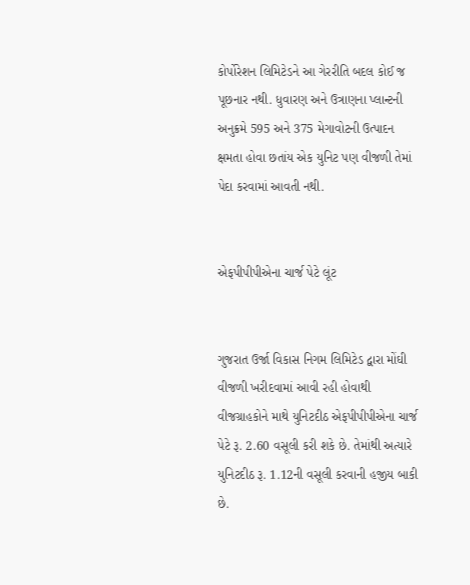કોર્પોરેશન લિમિટેડને આ ગેરરીતિ બદલ કોઈ જ પૂછનાર નથી. ધુવારણ અને ઉત્રાણના પ્લાન્ટની અનુક્રમે 595 અને 375 મેગાવોટની ઉત્પાદન ક્ષમતા હોવા છતાંય એક યુનિટ પણ વીજળી તેમાં પેદા કરવામાં આવતી નથી.


એફપીપીપીએના ચાર્જ પેટે લૂંટ


ગુજરાત ઉર્જા વિકાસ નિગમ લિમિટેડ દ્વારા મોંઘી વીજળી ખરીદવામાં આવી રહી હોવાથી વીજગ્રાહકોને માથે યુનિટદીઠ એફપીપીપીએના ચાર્જ પેટે રૂ. 2.60 વસૂલી કરી શકે છે. તેમાંથી અત્યારે યુનિટદીઠ રૂ. 1.12ની વસૂલી કરવાની હજીય બાકી છે.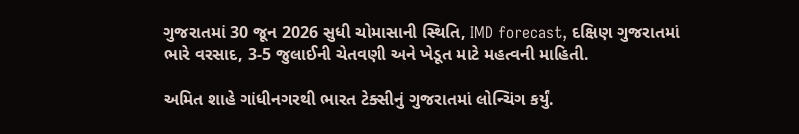ગુજરાતમાં 30 જૂન 2026 સુધી ચોમાસાની સ્થિતિ, IMD forecast, દક્ષિણ ગુજરાતમાં ભારે વરસાદ, 3-5 જુલાઈની ચેતવણી અને ખેડૂત માટે મહત્વની માહિતી.

અમિત શાહે ગાંધીનગરથી ભારત ટેક્સીનું ગુજરાતમાં લોન્ચિંગ કર્યું.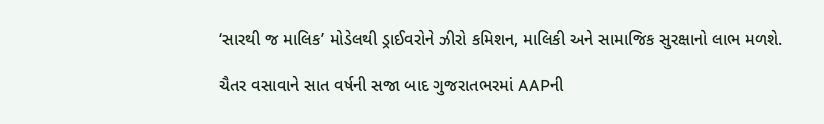‘સારથી જ માલિક’ મોડેલથી ડ્રાઈવરોને ઝીરો કમિશન, માલિકી અને સામાજિક સુરક્ષાનો લાભ મળશે.

ચૈતર વસાવાને સાત વર્ષની સજા બાદ ગુજરાતભરમાં AAPની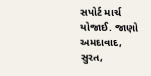સપોર્ટ માર્ચ યોજાઈ. જાણો અમદાવાદ, સુરત,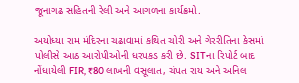જૂનાગઢ સહિતની રેલી અને આગળના કાર્યક્રમો.

અયોધ્યા રામ મંદિરના ચઢાવામાં કથિત ચોરી અને ગેરરીતિના કેસમાં પોલીસે આઠ આરોપીઓની ધરપકડ કરી છે. SITના રિપોર્ટ બાદ નોંધાયેલી FIR, ₹80 લાખની વસૂલાત, ચંપત રાય અને અનિલ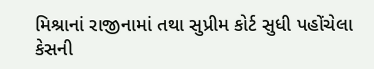મિશ્રાનાં રાજીનામાં તથા સુપ્રીમ કોર્ટ સુધી પહોંચેલા કેસની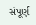સંપૂર્ણ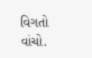વિગતો વાંચો.